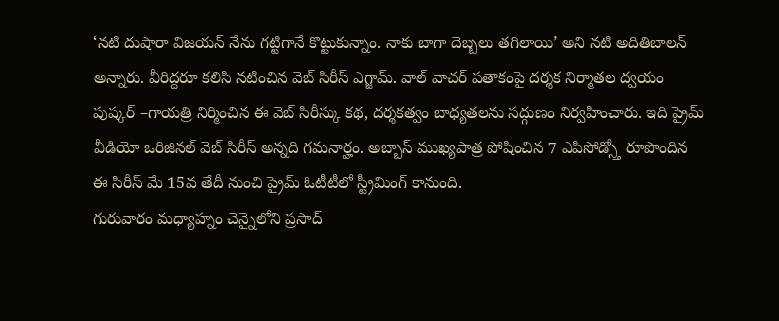‘నటి దుషారా విజయన్ నేను గట్టిగానే కొట్టుకున్నాం. నాకు బాగా దెబ్బలు తగిలాయి’ అని నటి అదితిబాలన్ అన్నారు. వీరిద్దరూ కలిసి నటించిన వెబ్ సిరీస్ ఎగ్జామ్. వాల్ వాచర్ పతాకంపై దర్శక నిర్మాతల ద్వయం పుష్కర్ –గాయత్రి నిర్మించిన ఈ వెబ్ సిరీస్కు కథ, దర్శకత్వం బాధ్యతలను సద్గుణం నిర్వహించారు. ఇది ప్రైమ్ వీడియో ఒరిజినల్ వెబ్ సిరీస్ అన్నది గమనార్హం. అబ్బాస్ ముఖ్యపాత్ర పోషించిన 7 ఎపిసోడ్స్తో రూపొందిన ఈ సిరీస్ మే 15వ తేదీ నుంచి ప్రైమ్ ఓటీటీలో స్ట్రీమింగ్ కానుంది.
గురువారం మధ్యాహ్నం చెన్నైలోని ప్రసాద్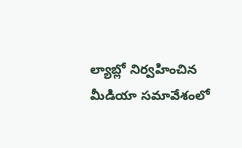ల్యాబ్లో నిర్వహించిన మీడియా సమావేశంలో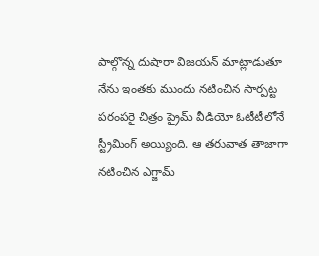పాల్గొన్న దుషారా విజయన్ మాట్లాడుతూ నేను ఇంతకు ముందు నటించిన సార్పట్ట పరంపరై చిత్రం ప్రైమ్ వీడియో ఓటీటీలోనే స్ట్రీమింగ్ అయ్యింది. ఆ తరువాత తాజాగా నటించిన ఎగ్జామ్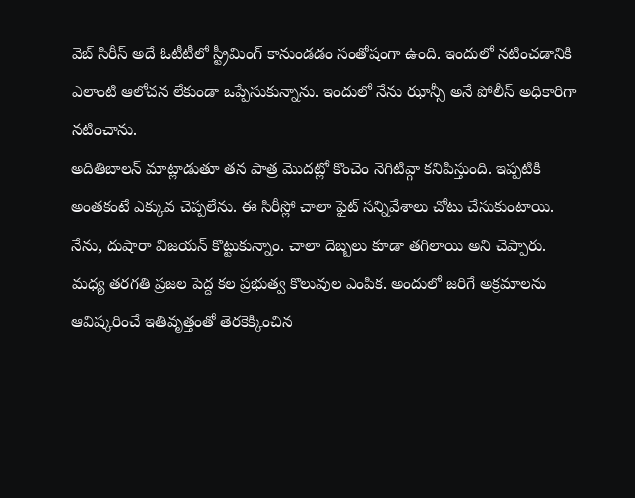వెబ్ సిరీస్ అదే ఓటీటీలో స్ట్రీమింగ్ కానుండడం సంతోషంగా ఉంది. ఇందులో నటించడానికి ఎలాంటి ఆలోచన లేకుండా ఒప్పేసుకున్నాను. ఇందులో నేను ఝాన్సీ అనే పోలీస్ అధికారిగా నటించాను.
అదితిబాలన్ మాట్లాడుతూ తన పాత్ర మొదట్లో కొంచెం నెగిటివ్గా కనిపిస్తుంది. ఇప్పటికి అంతకంటే ఎక్కువ చెప్పలేను. ఈ సిరీస్లో చాలా ఫైట్ సన్నివేశాలు చోటు చేసుకుంటాయి. నేను, దుషారా విజయన్ కొట్టుకున్నాం. చాలా దెబ్బలు కూడా తగిలాయి అని చెప్పారు. మధ్య తరగతి ప్రజల పెద్ద కల ప్రభుత్వ కొలువుల ఎంపిక. అందులో జరిగే అక్రమాలను ఆవిష్కరించే ఇతివృత్తంతో తెరకెక్కించిన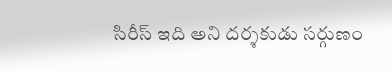సిరీస్ ఇది అని దర్శకుడు సర్గుణం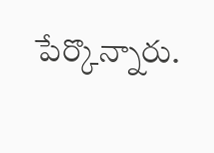పేర్కొన్నారు.